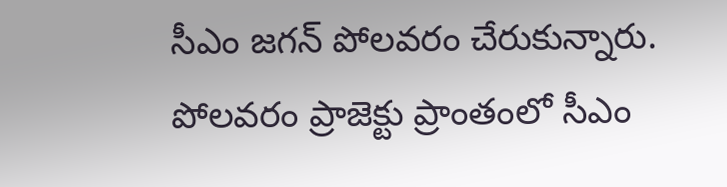సీఎం జగన్ పోలవరం చేరుకున్నారు. పోలవరం ప్రాజెక్టు ప్రాంతంలో సీఎం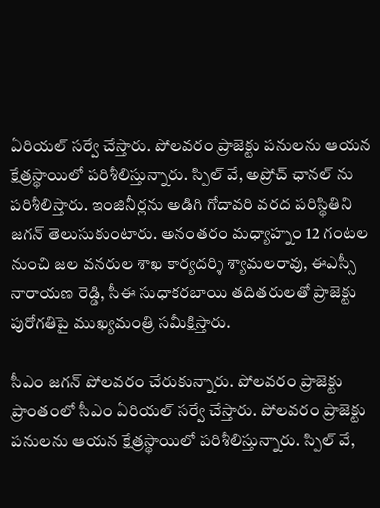ఏరియల్ సర్వే చేస్తారు. పోలవరం ప్రాజెక్టు పనులను ఆయన క్షేత్రస్థాయిలో పరిశీలిస్తున్నారు. స్పిల్ వే, అప్రోచ్ ఛానల్ ను పరిశీలిస్తారు. ఇంజినీర్లను అడిగి గోదావరి వరద పరిస్థితిని జగన్ తెలుసుకుంటారు. అనంతరం మధ్యాహ్నం 12 గంటల నుంచి జల వనరుల శాఖ కార్యదర్శి శ్యామలరావు, ఈఎస్సీ నారాయణ రెడ్డి, సీఈ సుధాకరబాయి తదితరులతో ప్రాజెక్టు పురోగతిపై ముఖ్యమంత్రి సమీక్షిస్తారు.

సీఎం జగన్ పోలవరం చేరుకున్నారు. పోలవరం ప్రాజెక్టు ప్రాంతంలో సీఎం ఏరియల్ సర్వే చేస్తారు. పోలవరం ప్రాజెక్టు పనులను ఆయన క్షేత్రస్థాయిలో పరిశీలిస్తున్నారు. స్పిల్ వే,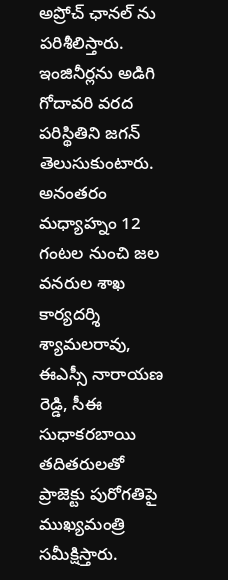అప్రోచ్ ఛానల్ ను పరిశీలిస్తారు. ఇంజినీర్లను అడిగి గోదావరి వరద పరిస్థితిని జగన్ తెలుసుకుంటారు. అనంతరం మధ్యాహ్నం 12 గంటల నుంచి జల వనరుల శాఖ కార్యదర్శి శ్యామలరావు, ఈఎస్సీ నారాయణ రెడ్డి, సీఈ సుధాకరబాయి తదితరులతో ప్రాజెక్టు పురోగతిపై ముఖ్యమంత్రి సమీక్షిస్తారు.